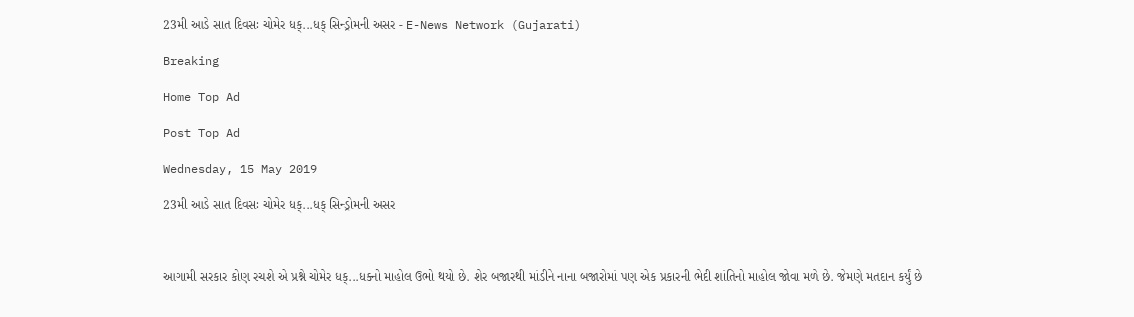23મી આડે સાત દિવસઃ ચોમેર ધક્...ધક્ સિન્ડ્રોમની અસર - E-News Network (Gujarati)

Breaking

Home Top Ad

Post Top Ad

Wednesday, 15 May 2019

23મી આડે સાત દિવસઃ ચોમેર ધક્...ધક્ સિન્ડ્રોમની અસર



આગામી સરકાર કોણ રચશે એ પ્રશ્ને ચોમેર ધક્...ધક્નો માહોલ ઉભો થયો છે. શેર બજારથી માંડીને નાના બજારોમાં પણ એક પ્રકારની ભેદી શાંતિનો માહોલ જોવા મળે છે. જેમણે મતદાન કર્યું છે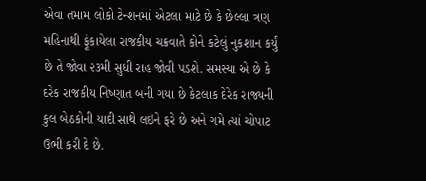એવા તમામ લોકો ટેન્શનમાં એટલા માટે છે કે છેલ્લા ત્રણ મહિનાથી ફૂંકાયેલા રાજકીય ચક્રવાતે કોને કટેલું નુકશાન કર્યું છે તે જોવા ૨૩મી સુધી રાહ જોવી પડશે. સમસ્યા એ છે કે દરેક રાજકીય નિષ્ણાત બની ગયા છે કેટલાક દેરેક રાજ્યની કુલ બેઠકોની યાદી સાથે લઇને ફરે છે અને ગમે ત્યાં ચોપાટ ઉભી કરી દે છે.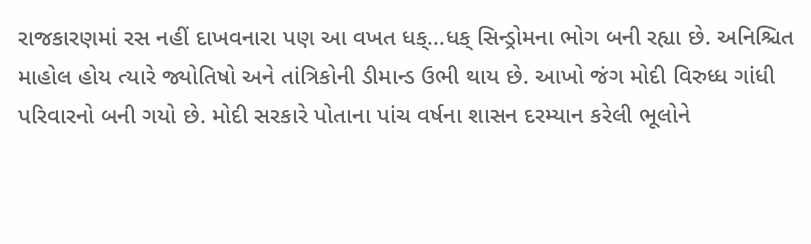રાજકારણમાં રસ નહીં દાખવનારા પણ આ વખત ધક્...ધક્ સિન્ડ્રોમના ભોગ બની રહ્યા છે. અનિશ્ચિત માહોલ હોય ત્યારે જ્યોતિષો અને તાંત્રિકોની ડીમાન્ડ ઉભી થાય છે. આખો જંગ મોદી વિરુધ્ધ ગાંધી પરિવારનો બની ગયો છે. મોદી સરકારે પોતાના પાંચ વર્ષના શાસન દરમ્યાન કરેલી ભૂલોને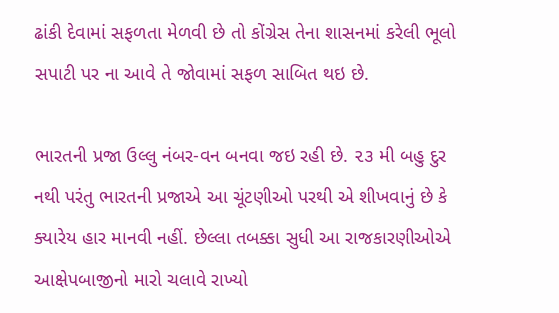ઢાંકી દેવામાં સફળતા મેળવી છે તો કોંગ્રેસ તેના શાસનમાં કરેલી ભૂલો સપાટી પર ના આવે તે જોવામાં સફળ સાબિત થઇ છે.

ભારતની પ્રજા ઉલ્લુ નંબર-વન બનવા જઇ રહી છે. ૨૩ મી બહુ દુર નથી પરંતુ ભારતની પ્રજાએ આ ચૂંટણીઓ પરથી એ શીખવાનું છે કે ક્યારેય હાર માનવી નહીં. છેલ્લા તબક્કા સુધી આ રાજકારણીઓએ આક્ષેપબાજીનો મારો ચલાવે રાખ્યો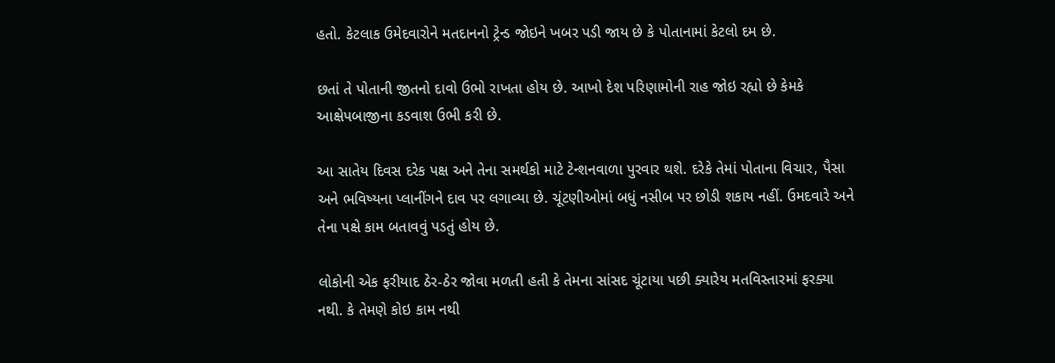હતો. કેટલાક ઉમેદવારોને મતદાનનો ટ્રેન્ડ જોઇને ખબર પડી જાય છે કે પોતાનામાં કેટલો દમ છે.

છતાં તે પોતાની જીતનો દાવો ઉભો રાખતા હોય છે. આખો દેશ પરિણામોની રાહ જોઇ રહ્યો છે કેમકે આક્ષેપબાજીના કડવાશ ઉભી કરી છે.

આ સાતેય દિવસ દરેક પક્ષ અને તેના સમર્થકો માટે ટેન્શનવાળા પુરવાર થશે. દરેકે તેમાં પોતાના વિચાર, પૈસા અને ભવિષ્યના પ્લાનીંગને દાવ પર લગાવ્યા છે. ચૂંટણીઓમાં બધું નસીબ પર છોડી શકાય નહીં. ઉમદવારે અને તેના પક્ષે કામ બતાવવું પડતું હોય છે.

લોકોની એક ફરીયાદ ઠેર-ઠેર જોવા મળતી હતી કે તેમના સાંસદ ચૂંટાયા પછી ક્યારેય મતવિસ્તારમાં ફરક્યા નથી. કે તેમણે કોઇ કામ નથી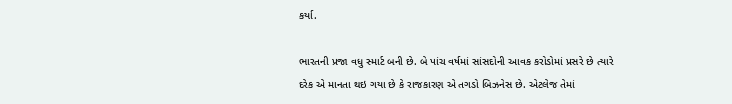કર્યા.

ભારતની પ્રજા વધુ સ્માર્ટ બની છે. બે પાંચ વર્ષમાં સાંસદોની આવક કરોડોમાં પ્રસરે છે ત્યારે દરેક એ માનતા થઇ ગયા છે કે રાજકારણ એ તગડો બિઝનેસ છે. એટલેજ તેમાં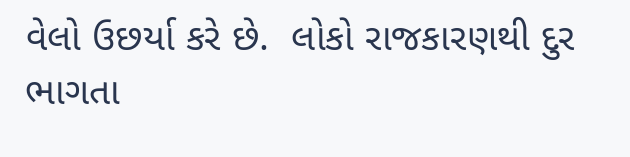વેલો ઉછર્યા કરે છે.  લોકો રાજકારણથી દુર ભાગતા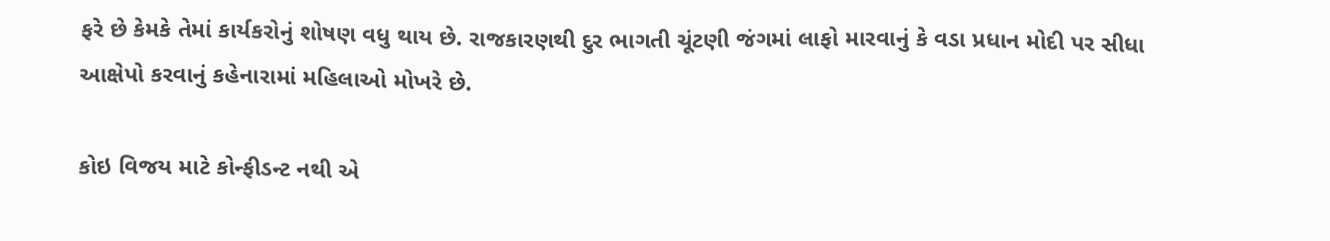ફરે છે કેમકે તેમાં કાર્યકરોનું શોષણ વધુ થાય છે. રાજકારણથી દુર ભાગતી ચૂંટણી જંગમાં લાફો મારવાનું કે વડા પ્રધાન મોદી પર સીધા આક્ષેપો કરવાનું કહેનારામાં મહિલાઓ મોખરે છે.

કોઇ વિજય માટે કોન્ફીડન્ટ નથી એ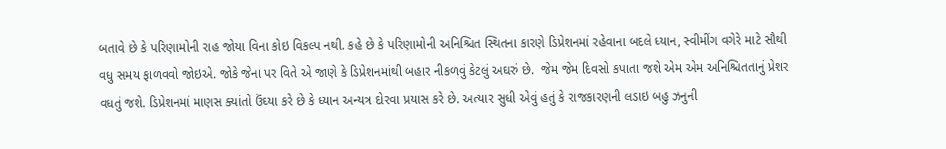બતાવે છે કે પરિણામોની રાહ જોયા વિના કોઇ વિકલ્પ નથી. કહે છે કે પરિણામોની અનિશ્ચિત સ્થિતના કારણે ડિપ્રેશનમાં રહેવાના બદલે ધ્યાન, સ્વીમીંગ વગેરે માટે સૌથી વધુ સમય ફાળવવો જોઇએ. જોકે જેના પર વિતે એ જાણે કે ડિપ્રેશનમાંથી બહાર નીકળવું કેટલું અઘરું છે.  જેમ જેમ દિવસો કપાતા જશે એમ એમ અનિશ્ચિતતાનું પ્રેશર વધતું જશે. ડિપ્રેશનમાં માણસ ક્યાંતો ઉંઘ્યા કરે છે કે ધ્યાન અન્યત્ર દોરવા પ્રયાસ કરે છે. અત્યાર સુધી એવું હતું કે રાજકારણની લડાઇ બહુ ઝનુની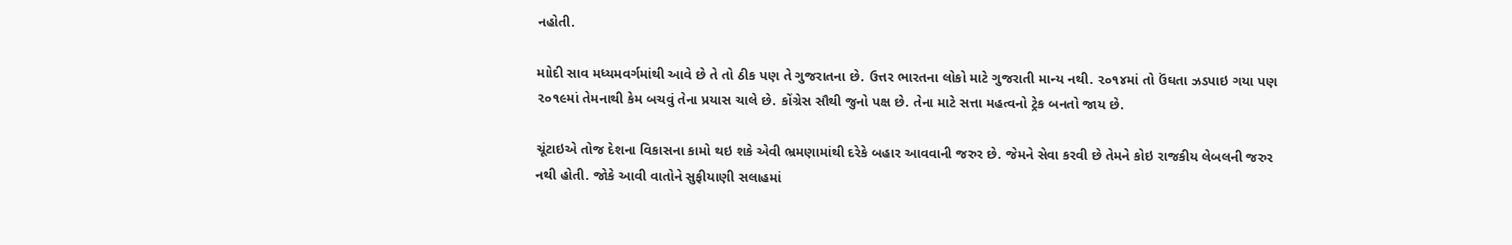નહોતી.

માોદી સાવ મધ્યમવર્ગમાંથી આવે છે તે તો ઠીક પણ તે ગુજરાતના છે. ઉત્તર ભારતના લોકો માટે ગુજરાતી માન્ય નથી. ૨૦૧૪માં તો ઉંઘતા ઝડપાઇ ગયા પણ ૨૦૧૯માં તેમનાથી કેમ બચવું તેના પ્રયાસ ચાલે છે. કોંગ્રેસ સૌથી જુનો પક્ષ છે. તેના માટે સત્તા મહત્વનો ટ્રેક બનતો જાય છે.

ચૂંટાઇએ તોજ દેશના વિકાસના કામો થઇ શકે એવી ભ્રમણામાંથી દરેકે બહાર આવવાની જરુર છે. જેમને સેવા કરવી છે તેમને કોઇ રાજકીય લેબલની જરુર નથી હોતી. જોકે આવી વાતોને સુફીયાણી સલાહમાં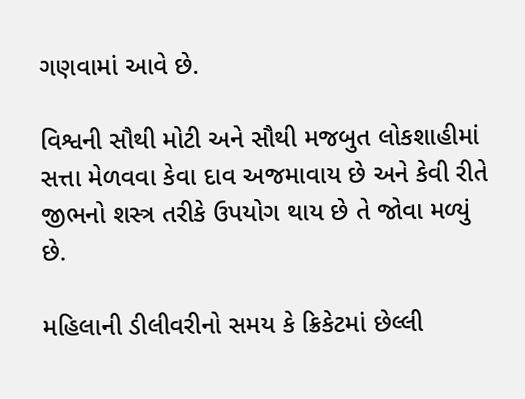ગણવામાં આવે છે.

વિશ્વની સૌથી મોટી અને સૌથી મજબુત લોકશાહીમાં સત્તા મેળવવા કેવા દાવ અજમાવાય છે અને કેવી રીતે જીભનો શસ્ત્ર તરીકે ઉપયોગ થાય છે તે જોવા મળ્યું છે.

મહિલાની ડીલીવરીનો સમય કે ક્રિકેટમાં છેલ્લી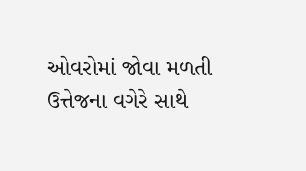ઓવરોમાં જોવા મળતી ઉત્તેજના વગેરે સાથે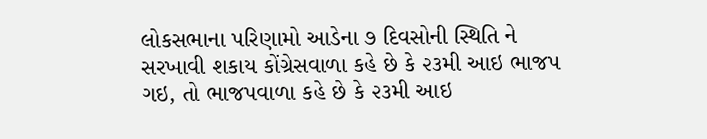લોકસભાના પરિણામો આડેના ૭ દિવસોની સ્થિતિ ને સરખાવી શકાય કોંગ્રેસવાળા કહે છે કે ૨૩મી આઇ ભાજપ ગઇ, તો ભાજપવાળા કહે છે કે ૨૩મી આઇ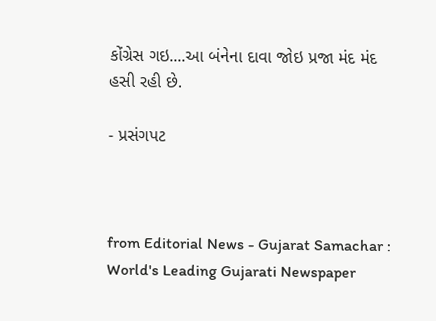કોંગ્રેસ ગઇ....આ બંનેના દાવા જોઇ પ્રજા મંદ મંદ હસી રહી છે.

- પ્રસંગપટ



from Editorial News - Gujarat Samachar : World's Leading Gujarati Newspaper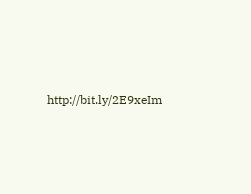http://bit.ly/2E9xeIm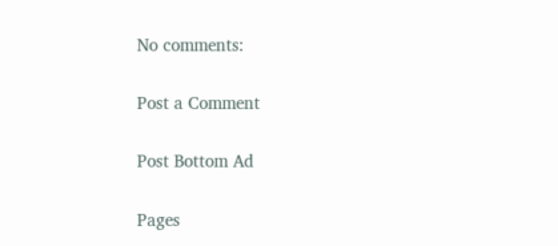No comments:

Post a Comment

Post Bottom Ad

Pages